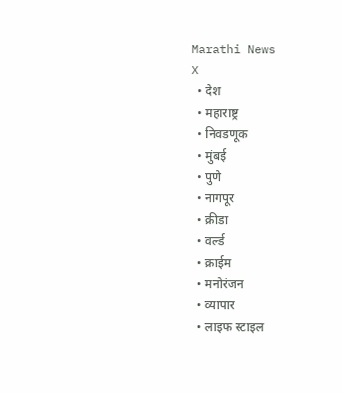Marathi News
X
  • देश
  • महाराष्ट्र
  • निवडणूक
  • मुंबई
  • पुणे
  • नागपूर
  • क्रीडा
  • वर्ल्ड
  • क्राईम
  • मनोरंजन
  • व्यापार
  • लाइफ स्टाइल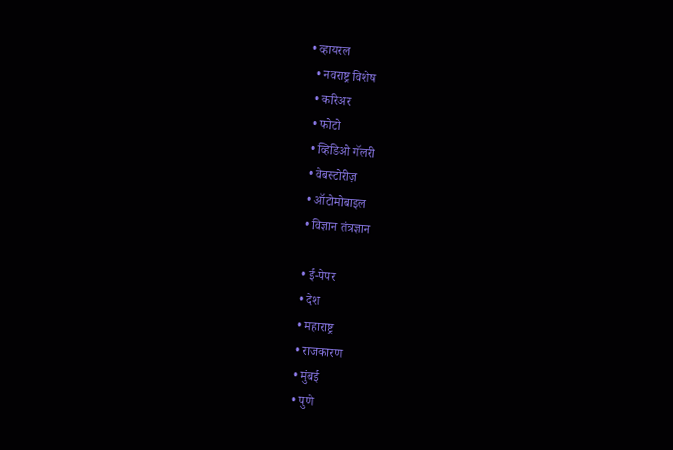• व्हायरल
  • नवराष्ट्र विशेष
  • करिअर
  • फोटो
  • व्हिडिओ गॅलरी
  • वेबस्टोरीज़
  • ऑटोमोबाइल
  • विज्ञान तंत्रज्ञान

  • ई-पेपर
  • देश
  • महाराष्ट्र
  • राजकारण
  • मुंबई
  • पुणे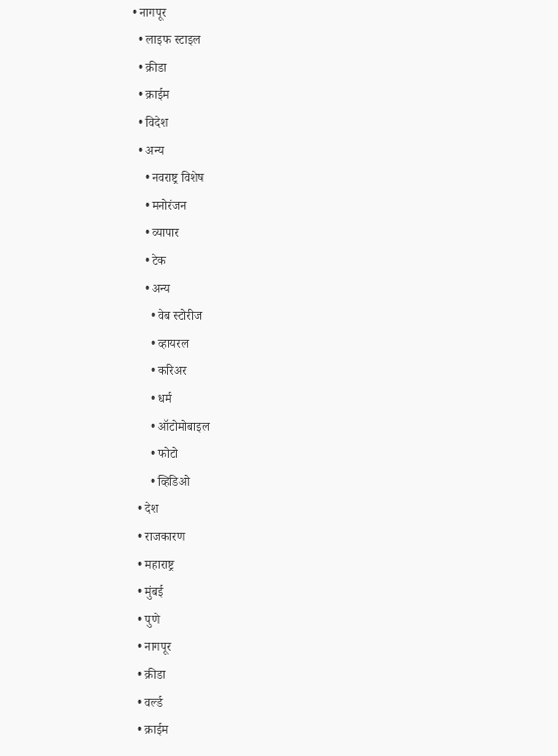• नागपूर
  • लाइफ स्टाइल
  • क्रीडा
  • क्राईम
  • विदेश
  • अन्य
    • नवराष्ट्र विशेष
    • मनोरंजन
    • व्यापार
    • टेक
    • अन्य
      • वेब स्टोरीज
      • व्हायरल
      • करिअर
      • धर्म
      • ऑटोमोबाइल
      • फोटो
      • व्हिडिओ
  • देश
  • राजकारण
  • महाराष्ट्र
  • मुंबई
  • पुणे
  • नागपूर
  • क्रीडा
  • वर्ल्ड
  • क्राईम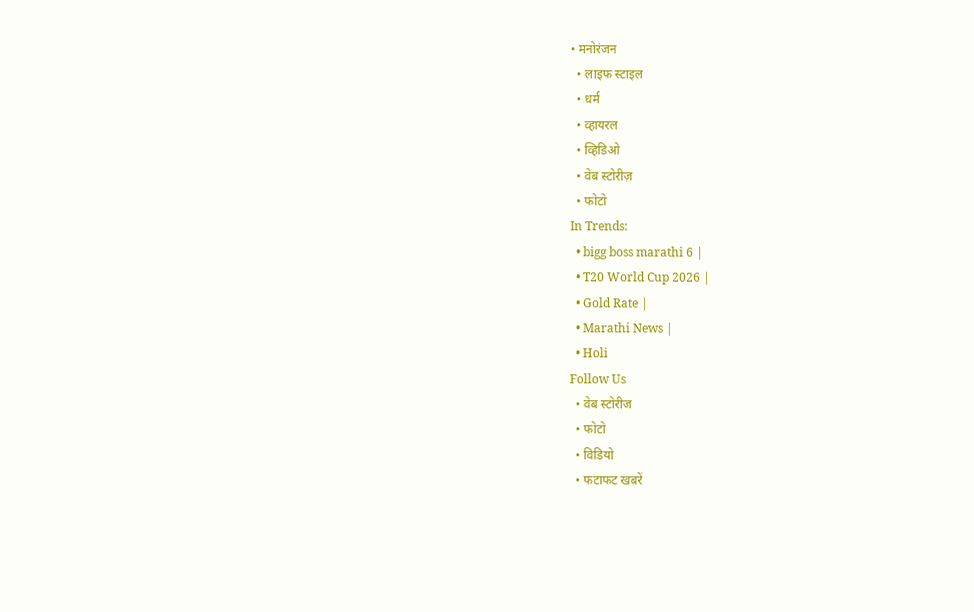• मनोरंजन
  • लाइफ स्टाइल
  • धर्म
  • व्हायरल
  • व्हिडिओ
  • वेब स्टोरीज़
  • फोटो
In Trends:
  • bigg boss marathi 6 |
  • T20 World Cup 2026 |
  • Gold Rate |
  • Marathi News |
  • Holi
Follow Us
  • वेब स्टोरीज
  • फोटो
  • विडियो
  • फटाफट खबरें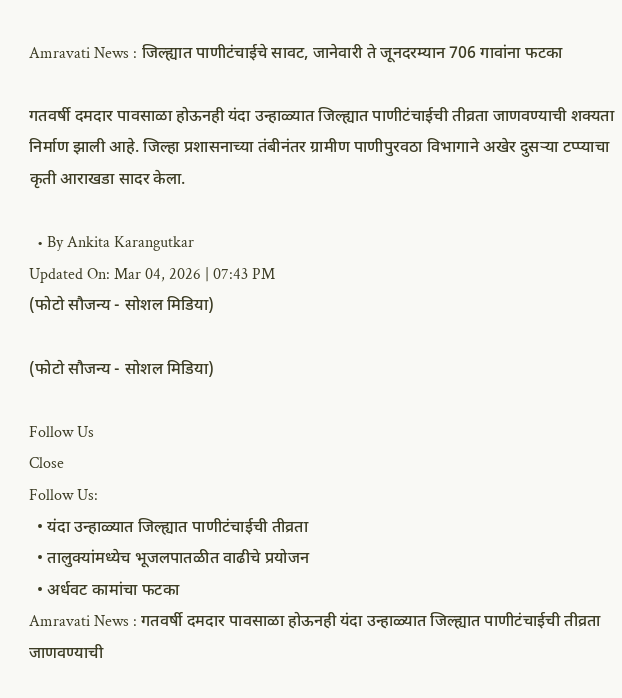Amravati News : जिल्ह्यात पाणीटंचाईचे सावट, जानेवारी ते जूनदरम्यान 706 गावांना फटका

गतवर्षी दमदार पावसाळा होऊनही यंदा उन्हाळ्यात जिल्ह्यात पाणीटंचाईची तीव्रता जाणवण्याची शक्यता निर्माण झाली आहे. जिल्हा प्रशासनाच्या तंबीनंतर ग्रामीण पाणीपुरवठा विभागाने अखेर दुसऱ्या टप्प्याचा कृती आराखडा सादर केला.

  • By Ankita Karangutkar
Updated On: Mar 04, 2026 | 07:43 PM
(फोटो सौजन्य - सोशल मिडिया)

(फोटो सौजन्य - सोशल मिडिया)

Follow Us
Close
Follow Us:
  • यंदा उन्हाळ्यात जिल्ह्यात पाणीटंचाईची तीव्रता
  • तालुक्यांमध्येच भूजलपातळीत वाढीचे प्रयोजन
  • अर्धवट कामांचा फटका
Amravati News : गतवर्षी दमदार पावसाळा होऊनही यंदा उन्हाळ्यात जिल्ह्यात पाणीटंचाईची तीव्रता जाणवण्याची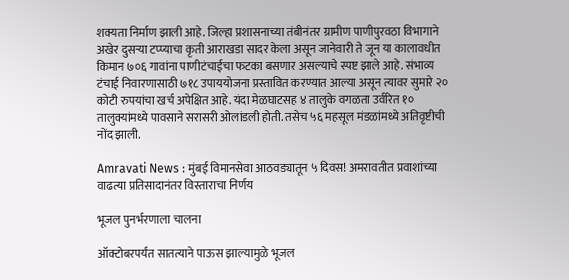शक्यता निर्माण झाली आहे. जिल्हा प्रशासनाच्या तंबीनंतर ग्रामीण पाणीपुरवठा विभागाने अखेर दुसऱ्या टप्प्याचा कृती आराखडा सादर केला असून जानेवारी ते जून या कालावधीत किमान ७०६ गावांना पाणीटंचाईचा फटका बसणार असल्याचे स्पष्ट झाले आहे. संभाव्य टंचाई निवारणासाठी ७१८ उपाययोजना प्रस्तावित करण्यात आल्या असून त्यावर सुमारे २० कोटी रुपयांचा खर्च अपेक्षित आहे. यंदा मेळघाटसह ४ तालुके वगळता उर्वरित १० तालुक्यांमध्ये पावसाने सरासरी ओलांडली होती. तसेच ५६ महसूल मंडळांमध्ये अतिवृष्टीची नोंद झाली.

Amravati News : मुंबई विमानसेवा आठवड्यातून ५ दिवस! अमरावतीत प्रवाशांच्या वाढत्या प्रतिसादानंतर विस्ताराचा निर्णय

भूजल पुनर्भरणाला चालना

ऑक्टोबरपर्यंत सातत्याने पाऊस झाल्यामुळे भूजल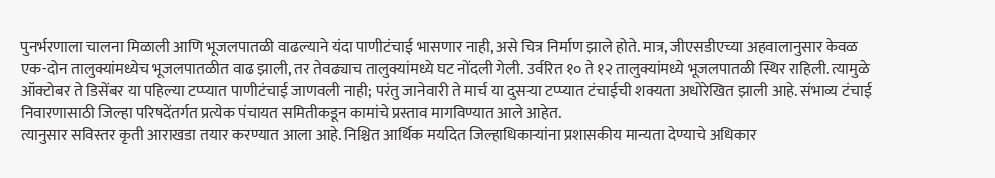पुनर्भरणाला चालना मिळाली आणि भूजलपातळी वाढल्याने यंदा पाणीटंचाई भासणार नाही, असे चित्र निर्माण झाले होते. मात्र, जीएसडीएच्या अहवालानुसार केवळ एक-दोन तालुक्यांमध्येच भूजलपातळीत वाढ झाली, तर तेवढ्याच तालुक्यांमध्ये घट नोंदली गेली. उर्वरित १० ते १२ तालुक्यांमध्ये भूजलपातळी स्थिर राहिली. त्यामुळे ऑक्टोबर ते डिसेंबर या पहिल्या टप्प्यात पाणीटंचाई जाणवली नाही; परंतु जानेवारी ते मार्च या दुसऱ्या टप्प्यात टंचाईची शक्यता अधोरेखित झाली आहे. संभाव्य टंचाई निवारणासाठी जिल्हा परिषदेंतर्गत प्रत्येक पंचायत समितीकडून कामांचे प्रस्ताव मागविण्यात आले आहेत.
त्यानुसार सविस्तर कृती आराखडा तयार करण्यात आला आहे. निश्चित आर्थिक मर्यादेत जिल्हाधिकाऱ्यांना प्रशासकीय मान्यता देण्याचे अधिकार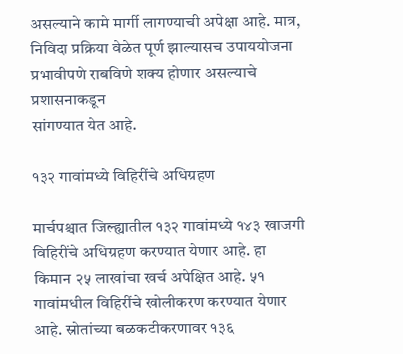असल्याने कामे मार्गी लागण्याची अपेक्षा आहे. मात्र, निविदा प्रक्रिया वेळेत पूर्ण झाल्यासच उपाययोजना प्रभावीपणे राबविणे शक्य होणार असल्याचे प्रशासनाकडून
सांगण्यात येत आहे.

१३२ गावांमध्ये विहिरींचे अधिग्रहण

मार्चपश्चात जिल्ह्यातील १३२ गावांमध्ये १४३ खाजगी विहिरींचे अधिग्रहण करण्यात येणार आहे. हा किमान २५ लाखांचा खर्च अपेक्षित आहे. ५१
गावांमधील विहिरींचे खोलीकरण करण्यात येणार आहे. स्रोतांच्या बळकटीकरणावर १३६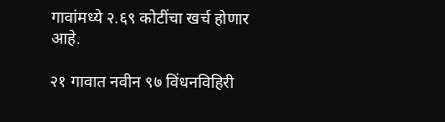गावांमध्ये २.६९ कोटींचा खर्च होणार आहे.

२१ गावात नवीन ९७ विंधनविहिरी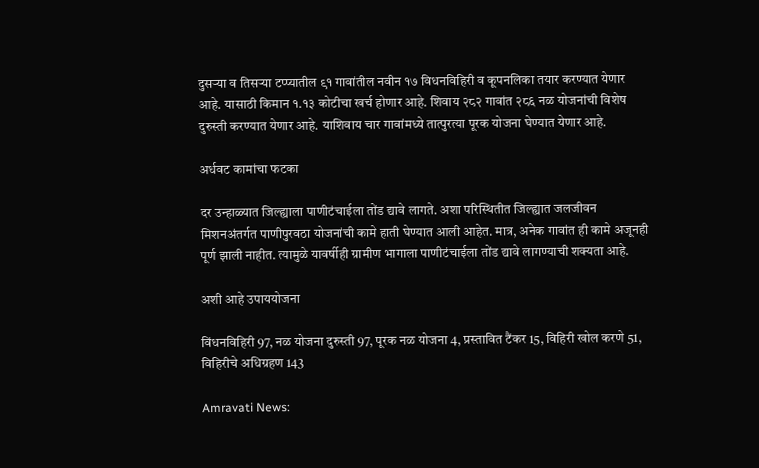दुसऱ्या व तिसऱ्या टप्प्यातील ९१ गावांतील नवीन १७ विधनविहिरी व कूपनलिका तयार करण्यात येणार आहे. यासाठी किमान १.१३ कोटीचा खर्च होणार आहे. शिवाय २८२ गावांत २८६ नळ योजनांची विशेष दुरुस्ती करण्यात येणार आहे. याशिवाय चार गावांमध्ये तात्पुरत्या पूरक योजना घेण्यात येणार आहे.

अर्धवट कामांचा फटका

दर उन्हाळ्यात जिल्ह्याला पाणीटंचाईला तोंड द्यावे लागते. अशा परिस्थितीत जिल्ह्यात जलजीवन मिशनअंतर्गत पाणीपुरवठा योजनांची कामे हाती घेण्यात आली आहेत. मात्र, अनेक गावांत ही कामे अजूनही पूर्ण झाली नाहीत. त्यामुळे यावर्षीही ग्रामीण भागाला पाणीटंचाईला तोंड द्यावे लागण्याची शक्यता आहे.

अशी आहे उपाययोजना

विंधनविहिरी 97, नळ योजना दुरुस्ती 97, पूरक नळ योजना 4, प्रस्तावित टैंकर 15, विहिरी खोल करणे 51, विहिरीचे अधिग्रहण 143

Amravati News: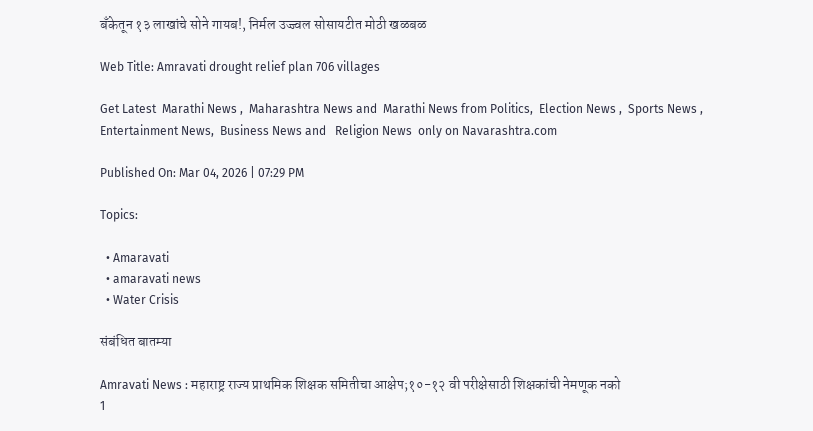बँकेतून १३ लाखांचे सोने गायब!, निर्मल उज्ज्वल सोसायटीत मोठी खळबळ

Web Title: Amravati drought relief plan 706 villages

Get Latest  Marathi News ,  Maharashtra News and  Marathi News from Politics,  Election News ,  Sports News ,  Entertainment News,  Business News and   Religion News  only on Navarashtra.com

Published On: Mar 04, 2026 | 07:29 PM

Topics:

  • Amaravati
  • amaravati news
  • Water Crisis

संबंधित बातम्या

Amravati News : महाराष्ट्र राज्य प्राथमिक शिक्षक समितीचा आक्षेप;१०-१२ वी परीक्षेसाठी शिक्षकांची नेमणूक नको
1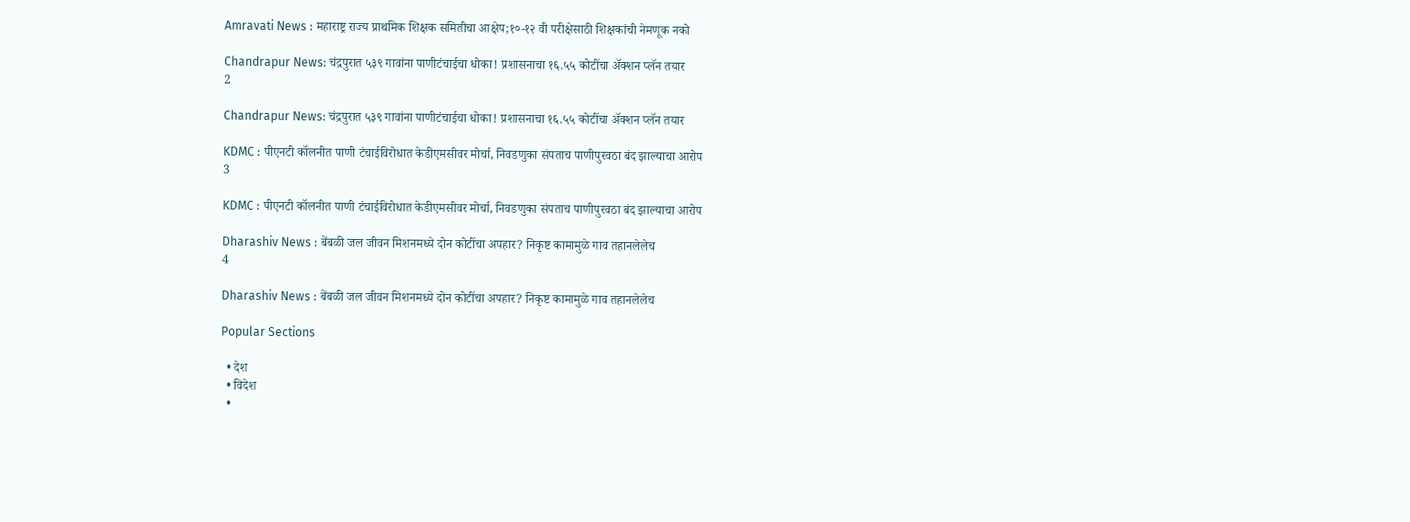Amravati News : महाराष्ट्र राज्य प्राथमिक शिक्षक समितीचा आक्षेप;१०-१२ वी परीक्षेसाठी शिक्षकांची नेमणूक नको

Chandrapur News: चंद्रपुरात ५३९ गावांना पाणीटंचाईचा धोका! प्रशासनाचा १६.५५ कोटींचा अ‍ॅक्शन प्लॅन तयार
2

Chandrapur News: चंद्रपुरात ५३९ गावांना पाणीटंचाईचा धोका! प्रशासनाचा १६.५५ कोटींचा अ‍ॅक्शन प्लॅन तयार

KDMC : पीएनटी कॉलनीत पाणी टंचाईविरोधात केडीएमसीवर मोर्चा, निवडणुका संपताच पाणीपुरवठा बंद झाल्याचा आरोप
3

KDMC : पीएनटी कॉलनीत पाणी टंचाईविरोधात केडीएमसीवर मोर्चा, निवडणुका संपताच पाणीपुरवठा बंद झाल्याचा आरोप

Dharashiv News : बेंबळी जल जीवन मिशनमध्ये दोन कोटींचा अपहार? निकृष्ट कामामुळे गाव तहानलेलेच
4

Dharashiv News : बेंबळी जल जीवन मिशनमध्ये दोन कोटींचा अपहार? निकृष्ट कामामुळे गाव तहानलेलेच

Popular Sections

  • देश
  • विदेश
  •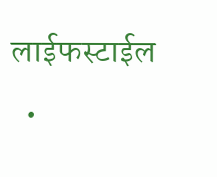लाईफस्टाईल
  •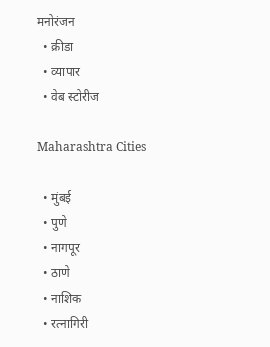मनोरंजन
  • क्रीडा
  • व्यापार
  • वेब स्टोरीज

Maharashtra Cities

  • मुंबई
  • पुणे
  • नागपूर
  • ठाणे
  • नाशिक
  • रत्नागिरी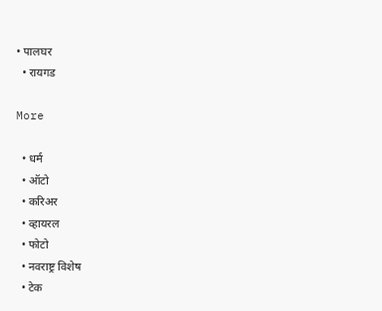• पालघर
  • रायगड

More

  • धर्म
  • ऑटो
  • करिअर
  • व्हायरल
  • फोटो
  • नवराष्ट्र विशेष
  • टेक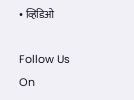• व्हिडिओ

Follow Us On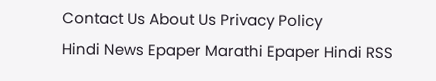Contact Us About Us Privacy Policy
Hindi News Epaper Marathi Epaper Hindi RSS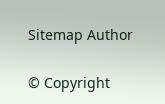Sitemap Author

© Copyright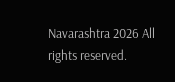Navarashtra 2026 All rights reserved.